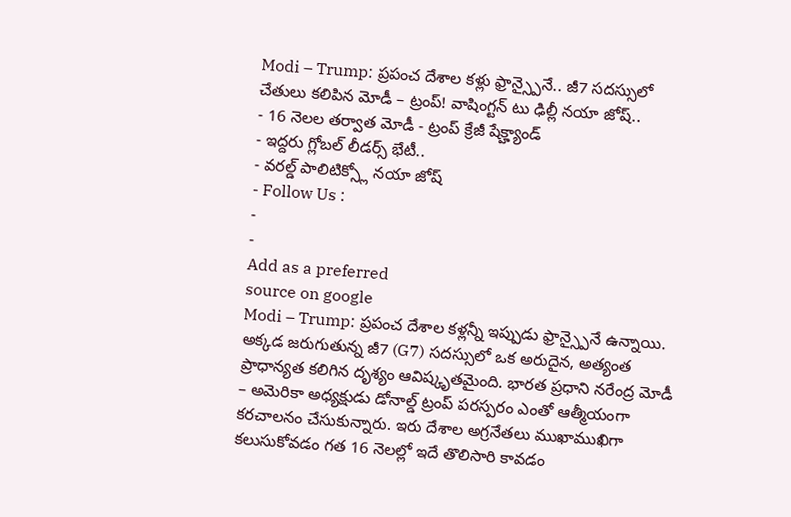Modi – Trump: ప్రపంచ దేశాల కళ్లు ఫ్రాన్స్పైనే.. జీ7 సదస్సులో చేతులు కలిపిన మోడీ – ట్రంప్! వాషింగ్టన్ టు ఢిల్లీ నయా జోష్..
- 16 నెలల తర్వాత మోడీ - ట్రంప్ క్రేజీ షేక్హ్యాండ్
- ఇద్దరు గ్లోబల్ లీడర్స్ భేటీ..
- వరల్డ్ పాలిటిక్స్లో నయా జోష్
- Follow Us :
-
-
Add as a preferred
source on google
Modi – Trump: ప్రపంచ దేశాల కళ్లన్నీ ఇప్పుడు ఫ్రాన్స్పైనే ఉన్నాయి. అక్కడ జరుగుతున్న జీ7 (G7) సదస్సులో ఒక అరుదైన, అత్యంత ప్రాధాన్యత కలిగిన దృశ్యం ఆవిష్కృతమైంది. భారత ప్రధాని నరేంద్ర మోడీ – అమెరికా అధ్యక్షుడు డోనాల్డ్ ట్రంప్ పరస్పరం ఎంతో ఆత్మీయంగా కరచాలనం చేసుకున్నారు. ఇరు దేశాల అగ్రనేతలు ముఖాముఖిగా కలుసుకోవడం గత 16 నెలల్లో ఇదే తొలిసారి కావడం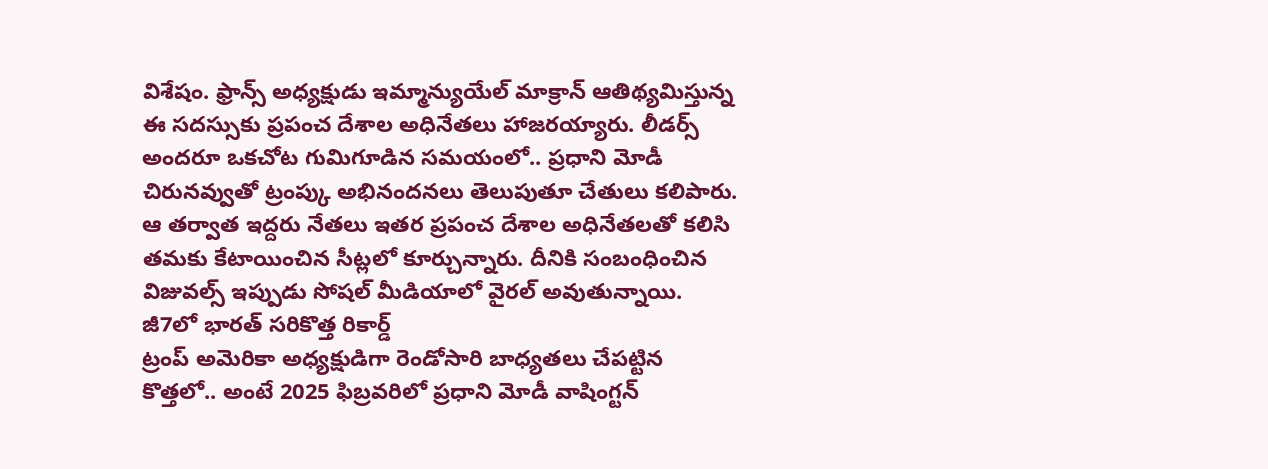విశేషం. ఫ్రాన్స్ అధ్యక్షుడు ఇమ్మాన్యుయేల్ మాక్రాన్ ఆతిథ్యమిస్తున్న ఈ సదస్సుకు ప్రపంచ దేశాల అధినేతలు హాజరయ్యారు. లీడర్స్ అందరూ ఒకచోట గుమిగూడిన సమయంలో.. ప్రధాని మోడీ చిరునవ్వుతో ట్రంప్కు అభినందనలు తెలుపుతూ చేతులు కలిపారు. ఆ తర్వాత ఇద్దరు నేతలు ఇతర ప్రపంచ దేశాల అధినేతలతో కలిసి తమకు కేటాయించిన సీట్లలో కూర్చున్నారు. దీనికి సంబంధించిన విజువల్స్ ఇప్పుడు సోషల్ మీడియాలో వైరల్ అవుతున్నాయి.
జీ7లో భారత్ సరికొత్త రికార్డ్
ట్రంప్ అమెరికా అధ్యక్షుడిగా రెండోసారి బాధ్యతలు చేపట్టిన కొత్తలో.. అంటే 2025 ఫిబ్రవరిలో ప్రధాని మోడీ వాషింగ్టన్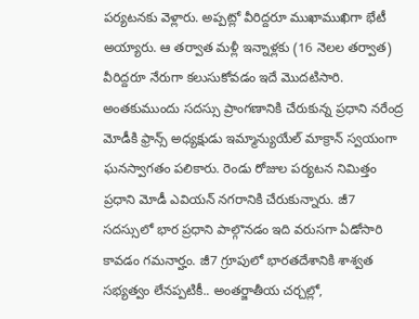పర్యటనకు వెళ్లారు. అప్పట్లో వీరిద్దరూ ముఖాముఖిగా భేటీ అయ్యారు. ఆ తర్వాత మళ్లీ ఇన్నాళ్లకు (16 నెలల తర్వాత) వీరిద్దరూ నేరుగా కలుసుకోవడం ఇదే మొదటిసారి. అంతకుముందు సదస్సు ప్రాంగణానికి చేరుకున్న ప్రధాని నరేంద్ర మోడీకి ఫ్రాన్స్ అధ్యక్షుడు ఇమ్మాన్యుయేల్ మాక్రాన్ స్వయంగా ఘనస్వాగతం పలికారు. రెండు రోజుల పర్యటన నిమిత్తం ప్రధాని మోడీ ఎవియన్ నగరానికి చేరుకున్నారు. జీ7 సదస్సులో భార ప్రధాని పాల్గొనడం ఇది వరుసగా ఏడోసారి కావడం గమనార్హం. జీ7 గ్రూపులో భారతదేశానికి శాశ్వత సభ్యత్వం లేనప్పటికీ.. అంతర్జాతీయ చర్చల్లో,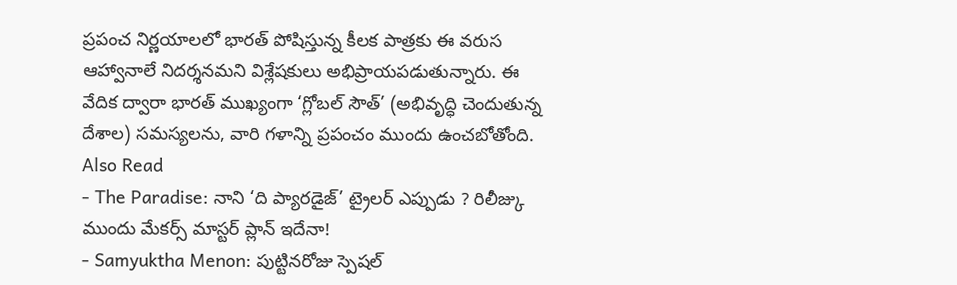ప్రపంచ నిర్ణయాలలో భారత్ పోషిస్తున్న కీలక పాత్రకు ఈ వరుస ఆహ్వానాలే నిదర్శనమని విశ్లేషకులు అభిప్రాయపడుతున్నారు. ఈ వేదిక ద్వారా భారత్ ముఖ్యంగా ‘గ్లోబల్ సౌత్’ (అభివృద్ధి చెందుతున్న దేశాల) సమస్యలను, వారి గళాన్ని ప్రపంచం ముందు ఉంచబోతోంది.
Also Read
- The Paradise: నాని ‘ది ప్యారడైజ్’ ట్రైలర్ ఎప్పుడు ? రిలీజ్కు ముందు మేకర్స్ మాస్టర్ ప్లాన్ ఇదేనా!
- Samyuktha Menon: పుట్టినరోజు స్పెషల్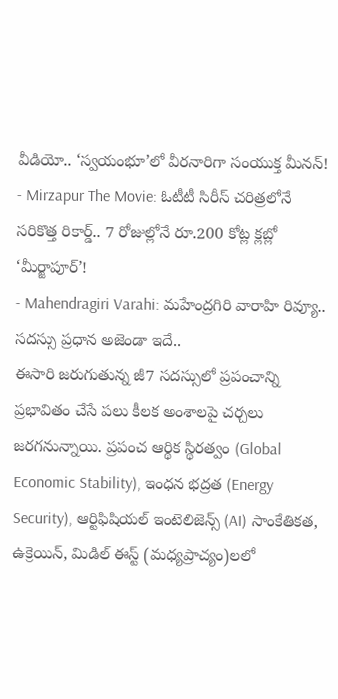వీడియో.. ‘స్వయంభూ’లో వీరనారిగా సంయుక్త మీనన్!
- Mirzapur The Movie: ఓటీటీ సిరీస్ చరిత్రలోనే సరికొత్త రికార్డ్.. 7 రోజుల్లోనే రూ.200 కోట్ల క్లబ్లో ‘మీర్జాపూర్’!
- Mahendragiri Varahi: మహేంద్రగిరి వారాహి రివ్యూ..
సదస్సు ప్రధాన అజెండా ఇదే..
ఈసారి జరుగుతున్న జీ7 సదస్సులో ప్రపంచాన్ని ప్రభావితం చేసే పలు కీలక అంశాలపై చర్చలు జరగనున్నాయి. ప్రపంచ ఆర్థిక స్థిరత్వం (Global Economic Stability), ఇంధన భద్రత (Energy Security), ఆర్టిఫిషియల్ ఇంటెలిజెన్స్ (AI) సాంకేతికత, ఉక్రెయిన్, మిడిల్ ఈస్ట్ (మధ్యప్రాచ్యం)లలో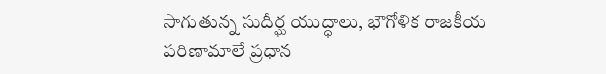సాగుతున్న సుదీర్ఘ యుద్ధాలు, భౌగోళిక రాజకీయ పరిణామాలే ప్రధాన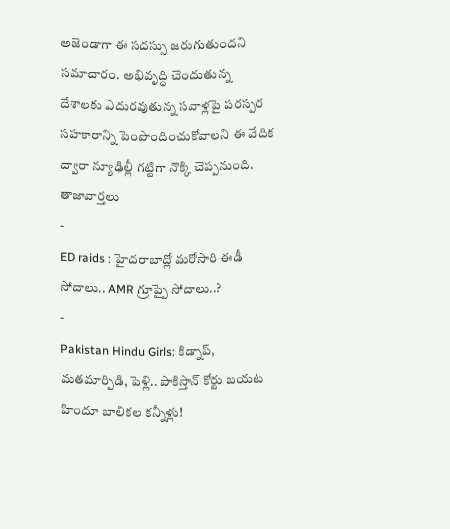అజెండాగా ఈ సదస్సు జరుగుతుందని సమాచారం. అభివృద్ధి చెందుతున్న దేశాలకు ఎదురవుతున్న సవాళ్లపై పరస్పర సహకారాన్ని పెంపొందించుకోవాలని ఈ వేదిక ద్వారా న్యూఢిల్లీ గట్టిగా నొక్కి చెప్పనుంది.
తాజావార్తలు
-
ED raids : హైదరాబాద్లో మరోసారి ఈడీ సోదాలు.. AMR గ్రూప్పై సోదాలు..?
-
Pakistan Hindu Girls: కిడ్నాప్, మతమార్పిడి, పెళ్లి.. పాకిస్తాన్ కోర్టు బయట హిందూ బాలికల కన్నీళ్లు!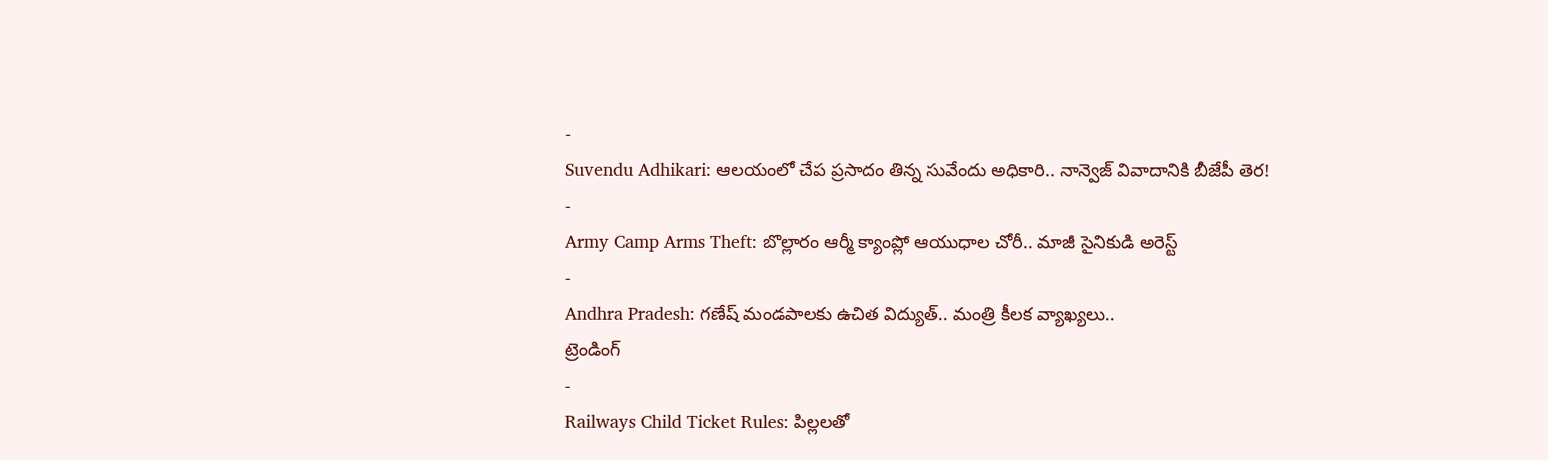-
Suvendu Adhikari: ఆలయంలో చేప ప్రసాదం తిన్న సువేందు అధికారి.. నాన్వెజ్ వివాదానికి బీజేపీ తెర!
-
Army Camp Arms Theft: బొల్లారం ఆర్మీ క్యాంప్లో ఆయుధాల చోరీ.. మాజీ సైనికుడి అరెస్ట్
-
Andhra Pradesh: గణేష్ మండపాలకు ఉచిత విద్యుత్.. మంత్రి కీలక వ్యాఖ్యలు..
ట్రెండింగ్
-
Railways Child Ticket Rules: పిల్లలతో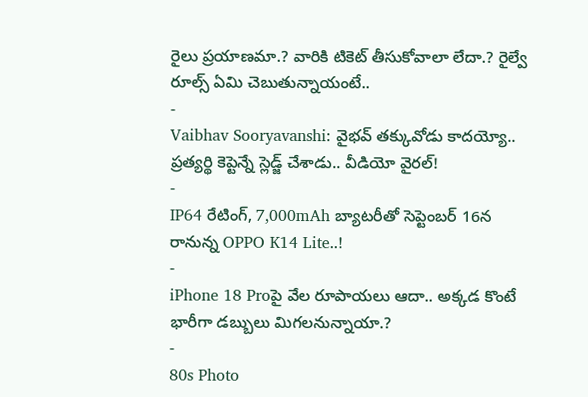రైలు ప్రయాణమా.? వారికి టికెట్ తీసుకోవాలా లేదా.? రైల్వే రూల్స్ ఏమి చెబుతున్నాయంటే..
-
Vaibhav Sooryavanshi: వైభవ్ తక్కువోడు కాదయ్యో.. ప్రత్యర్థి కెప్టెన్నే స్లెడ్జ్ చేశాడు.. వీడియో వైరల్!
-
IP64 రేటింగ్, 7,000mAh బ్యాటరీతో సెప్టెంబర్ 16న రానున్న OPPO K14 Lite..!
-
iPhone 18 Proపై వేల రూపాయలు ఆదా.. అక్కడ కొంటే భారీగా డబ్బులు మిగలనున్నాయా.?
-
80s Photo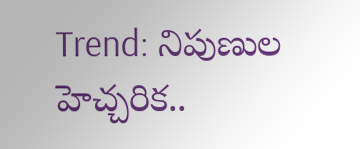Trend: నిపుణుల హెచ్చరిక..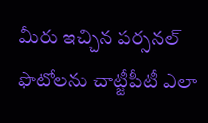మీరు ఇచ్చిన పర్సనల్ ఫొటోలను చాట్జీపీటీ ఎలా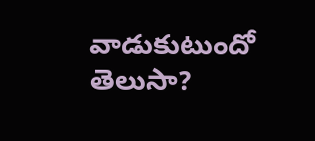వాడుకుటుందో తెలుసా?